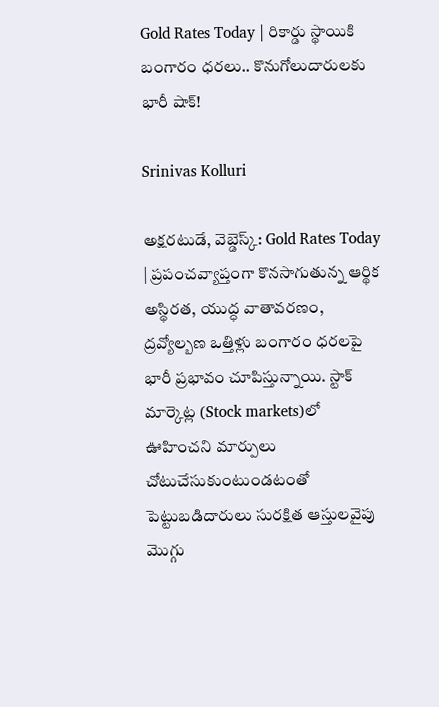Gold Rates Today | రికార్డు స్థాయికి బంగారం ధరలు.. కొనుగోలుదారులకు భారీ షాక్!

Srinivas Kolluri

అక్షరటుడే, వెబ్డెస్క్: Gold Rates Today | ప్రపంచవ్యాప్తంగా కొనసాగుతున్న ఆర్థిక అస్థిరత, యుద్ధ వాతావరణం, ద్రవ్యోల్బణ ఒత్తిళ్లు బంగారం ధరలపై భారీ ప్రభావం చూపిస్తున్నాయి. స్టాక్ మార్కెట్ల (Stock markets)లో ఊహించని మార్పులు చోటుచేసుకుంటుండటంతో పెట్టుబడిదారులు సురక్షిత ఆస్తులవైపు మొగ్గు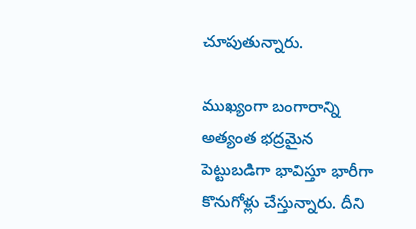చూపుతున్నారు.

ముఖ్యంగా బంగారాన్ని అత్యంత భద్రమైన పెట్టుబడిగా భావిస్తూ భారీగా కొనుగోళ్లు చేస్తున్నారు. దీని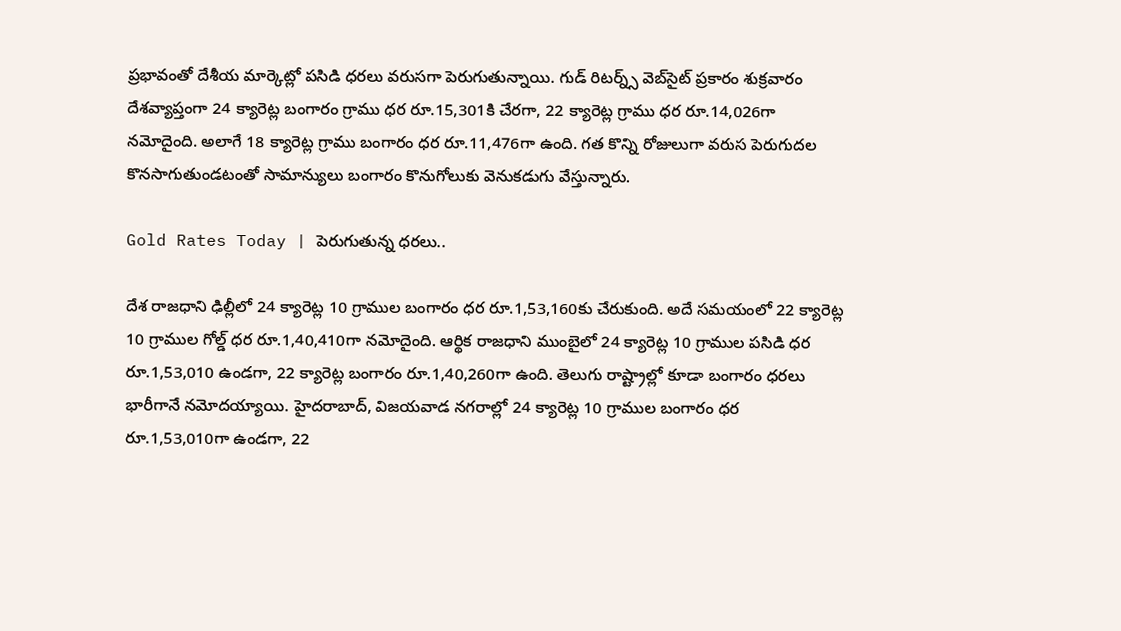ప్రభావంతో దేశీయ మార్కెట్లో పసిడి ధరలు వరుసగా పెరుగుతున్నాయి. గుడ్ రిటర్న్స్ వెబ్‌సైట్ ప్రకారం శుక్రవారం దేశవ్యాప్తంగా 24 క్యారెట్ల బంగారం గ్రాము ధర రూ.15,301కి చేరగా, 22 క్యారెట్ల గ్రాము ధర రూ.14,026గా నమోదైంది. అలాగే 18 క్యారెట్ల గ్రాము బంగారం ధర రూ.11,476గా ఉంది. గత కొన్ని రోజులుగా వరుస పెరుగుదల కొనసాగుతుండటంతో సామాన్యులు బంగారం కొనుగోలుకు వెనుకడుగు వేస్తున్నారు.

Gold Rates Today | పెరుగుతున్న ధ‌ర‌లు..

దేశ రాజధాని ఢిల్లీలో 24 క్యారెట్ల 10 గ్రాముల బంగారం ధర రూ.1,53,160కు చేరుకుంది. అదే సమయంలో 22 క్యారెట్ల 10 గ్రాముల గోల్డ్ ధర రూ.1,40,410గా నమోదైంది. ఆర్థిక రాజధాని ముంబైలో 24 క్యారెట్ల 10 గ్రాముల పసిడి ధర రూ.1,53,010 ఉండగా, 22 క్యారెట్ల బంగారం రూ.1,40,260గా ఉంది. తెలుగు రాష్ట్రాల్లో కూడా బంగారం ధరలు భారీగానే నమోదయ్యాయి. హైదరాబాద్, విజయవాడ నగరాల్లో 24 క్యారెట్ల 10 గ్రాముల బంగారం ధర రూ.1,53,010గా ఉండగా, 22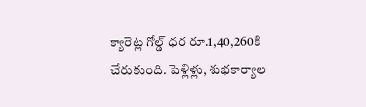క్యారెట్ల గోల్డ్ ధర రూ.1,40,260కి చేరుకుంది. పెళ్లిళ్లు, శుభకార్యాల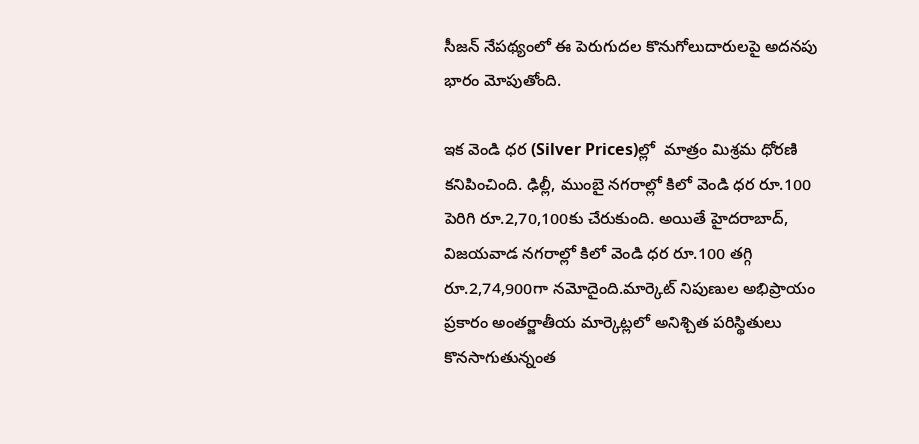సీజన్ నేపథ్యంలో ఈ పెరుగుదల కొనుగోలుదారులపై అదనపు భారం మోపుతోంది.

ఇక వెండి ధర (Silver Prices)ల్లో  మాత్రం మిశ్రమ ధోరణి కనిపించింది. ఢిల్లీ, ముంబై నగరాల్లో కిలో వెండి ధర రూ.100 పెరిగి రూ.2,70,100కు చేరుకుంది. అయితే హైదరాబాద్, విజయవాడ నగరాల్లో కిలో వెండి ధర రూ.100 తగ్గి రూ.2,74,900గా నమోదైంది.మార్కెట్ నిపుణుల అభిప్రాయం ప్రకారం అంతర్జాతీయ మార్కెట్లలో అనిశ్చిత పరిస్థితులు కొనసాగుతున్నంత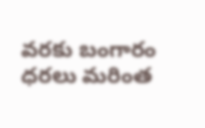వరకు బంగారం ధరలు మరింత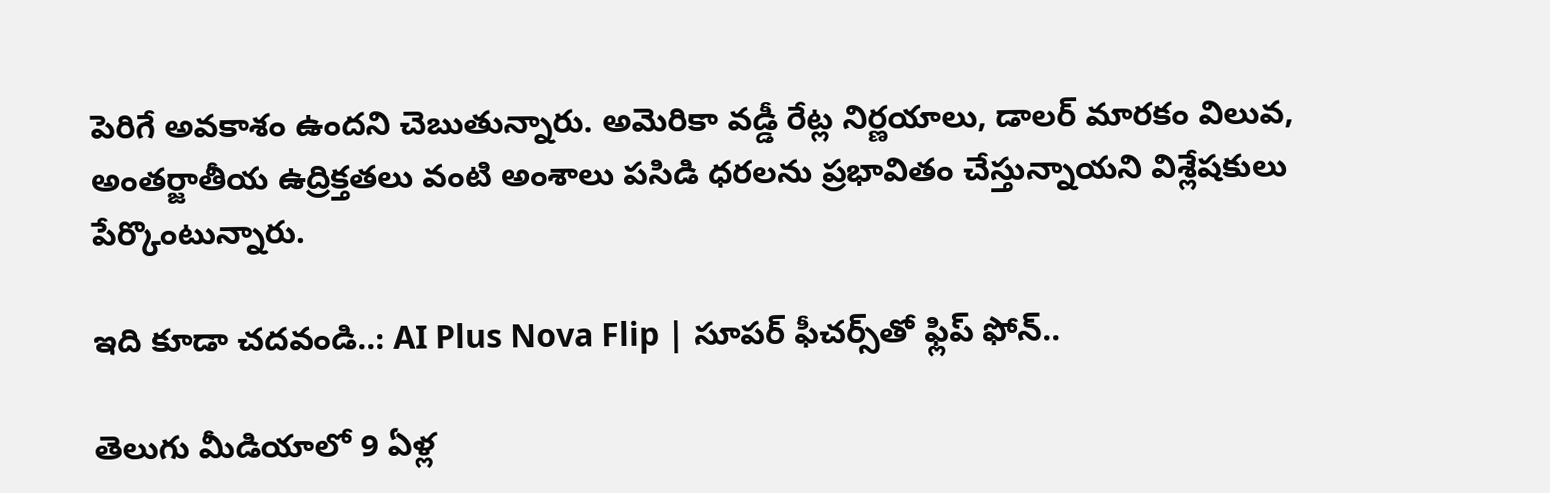పెరిగే అవకాశం ఉందని చెబుతున్నారు. అమెరికా వడ్డీ రేట్ల నిర్ణయాలు, డాలర్ మారకం విలువ, అంతర్జాతీయ ఉద్రిక్తతలు వంటి అంశాలు పసిడి ధరలను ప్రభావితం చేస్తున్నాయని విశ్లేషకులు పేర్కొంటున్నారు.

ఇది కూడా చదవండి..: AI Plus Nova Flip | సూపర్ ఫీచర్స్‌తో ఫ్లిప్ ఫోన్..

తెలుగు మీడియాలో 9 ఏళ్ల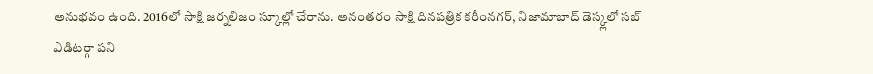అనుభవం ఉంది. 2016లో సాక్షి జర్నలిజం స్కూల్లో చేరాను. అనంతరం సాక్షి దినపత్రిక కరీంనగర్, నిజామాబాద్ డెస్క్లలో సబ్ ఎడిటర్గా పని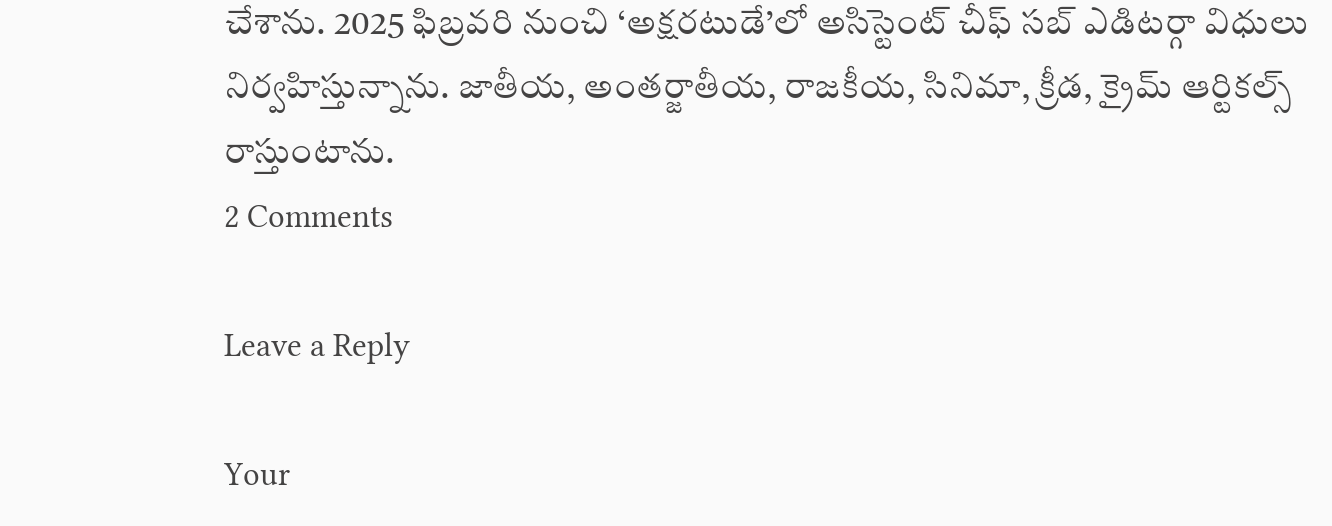చేశాను. 2025 ఫిబ్రవరి నుంచి ‘అక్షరటుడే’లో అసిస్టెంట్ చీఫ్ సబ్ ఎడిటర్గా విధులు నిర్వహిస్తున్నాను. జాతీయ, అంతర్జాతీయ, రాజకీయ, సినిమా, క్రీడ, క్రైమ్ ఆర్టికల్స్ రాస్తుంటాను.
2 Comments

Leave a Reply

Your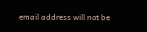email address will not be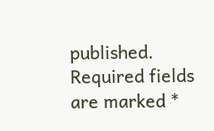published. Required fields are marked *